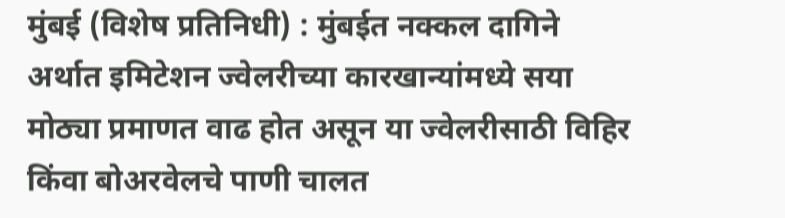मुंबई (विशेष प्रतिनिधी) : मुंबईत नक्कल दागिने अर्थात इमिटेशन ज्वेलरीच्या कारखान्यांमध्ये सया मोठ्या प्रमाणत वाढ होत असून या ज्वेलरीसाठी विहिर किंवा बोअरवेलचे पाणी चालत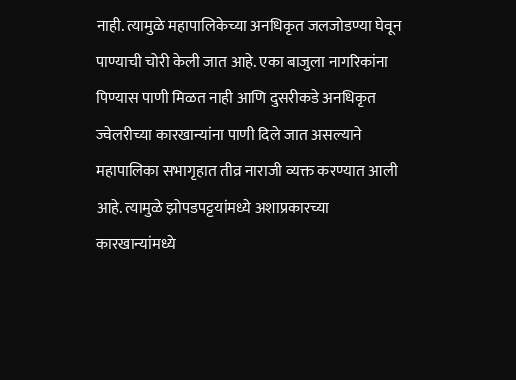नाही. त्यामुळे महापालिकेच्या अनधिकृत जलजोडण्या घेवून पाण्याची चोरी केली जात आहे. एका बाजुला नागरिकांना पिण्यास पाणी मिळत नाही आणि दुसरीकडे अनधिकृत ज्वेलरीच्या कारखान्यांना पाणी दिले जात असल्याने महापालिका सभागृहात तीव्र नाराजी व्यक्त करण्यात आली आहे. त्यामुळे झोपडपट्टयांमध्ये अशाप्रकारच्या कारखान्यांमध्ये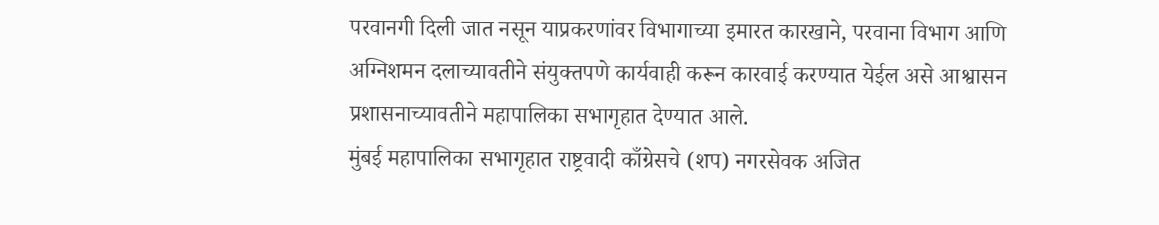परवानगी दिली जात नसून याप्रकरणांवर विभागाच्या इमारत कारखाने, परवाना विभाग आणि अग्निशमन दलाच्यावतीने संयुक्तपणे कार्यवाही करून कारवाई करण्यात येईल असे आश्वासन प्रशासनाच्यावतीने महापालिका सभागृहात देण्यात आले.
मुंबई महापालिका सभागृहात राष्ट्रवादी काँग्रेसचे (शप) नगरसेवक अजित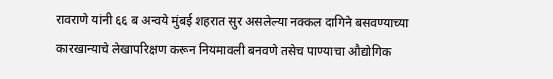रावराणे यांनी ६६ ब अन्वये मुंबई शहरात सुर असलेल्या नक्कल दागिने बसवण्याच्या कारखान्याचे लेखापरिक्षण करून नियमावली बनवणे तसेच पाण्याचा औद्योगिक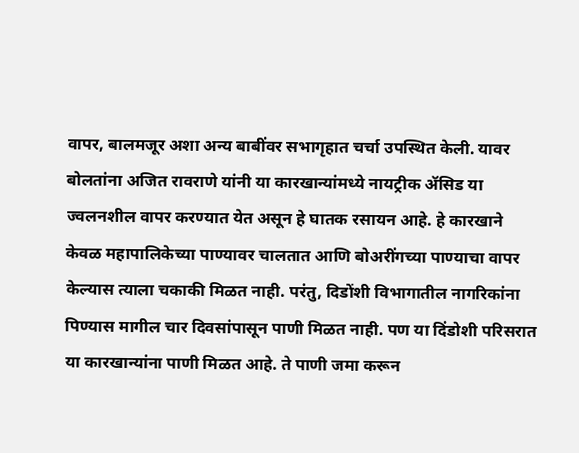वापर, बालमजूर अशा अन्य बाबींवर सभागृहात चर्चा उपस्थित केली. यावर बोलतांना अजित रावराणे यांनी या कारखान्यांमध्ये नायट्रीक ॲसिड या ज्वलनशील वापर करण्यात येत असून हे घातक रसायन आहे. हे कारखाने केवळ महापालिकेच्या पाण्यावर चालतात आणि बोअरींगच्या पाण्याचा वापर केल्यास त्याला चकाकी मिळत नाही. परंतु, दिडोंशी विभागातील नागरिकांना पिण्यास मागील चार दिवसांपासून पाणी मिळत नाही. पण या दिंडोशी परिसरात या कारखान्यांना पाणी मिळत आहे. ते पाणी जमा करून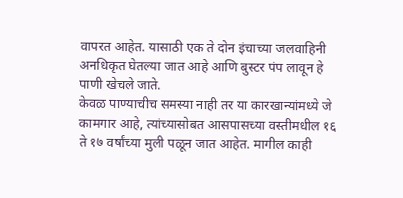वापरत आहेत. यासाठी एक ते दोन इंचाच्या जलवाहिनी अनधिकृत घेतल्या जात आहे आणि बुस्टर पंप लावून हे पाणी खेचले जाते.
केवळ पाण्याचीच समस्या नाही तर या कारखान्यांमध्ये जे कामगार आहे, त्यांच्यासोबत आसपासच्या वस्तीमधील १६ ते १७ वर्षांच्या मुली पळून जात आहेत. मागील काही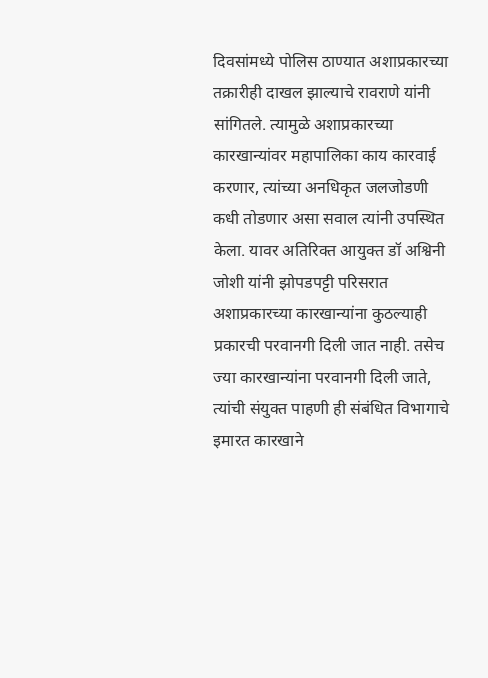दिवसांमध्ये पोलिस ठाण्यात अशाप्रकारच्या तक्रारीही दाखल झाल्याचे रावराणे यांनी सांगितले. त्यामुळे अशाप्रकारच्या कारखान्यांवर महापालिका काय कारवाई करणार, त्यांच्या अनधिकृत जलजोडणी कधी तोडणार असा सवाल त्यांनी उपस्थित केला. यावर अतिरिक्त आयुक्त डॉ अश्विनी जोशी यांनी झोपडपट्टी परिसरात अशाप्रकारच्या कारखान्यांना कुठल्याही प्रकारची परवानगी दिली जात नाही. तसेच ज्या कारखान्यांना परवानगी दिली जाते, त्यांची संयुक्त पाहणी ही संबंधित विभागाचे इमारत कारखाने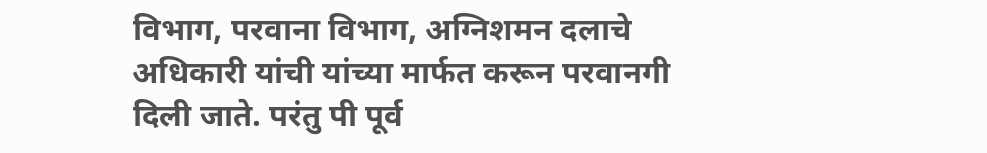विभाग, परवाना विभाग, अग्निशमन दलाचे अधिकारी यांची यांच्या मार्फत करून परवानगी दिली जाते. परंतु पी पूर्व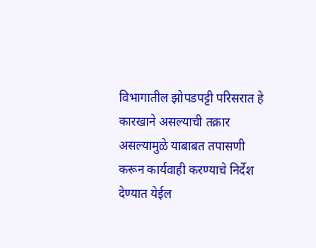विभागातील झोपडपट्टी परिसरात हे कारखाने असल्याची तक्रार असल्यामुळे याबाबत तपासणी करून कार्यवाही करण्याचे निर्देश देण्यात येईल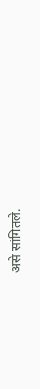असे सांगितले.